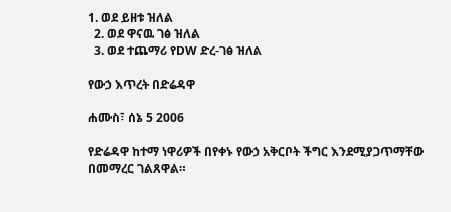1. ወደ ይዘቱ ዝለል
  2. ወደ ዋናዉ ገፅ ዝለል
  3. ወደ ተጨማሪ የDW ድረ-ገፅ ዝለል

የውኃ እጥረት በድሬዳዋ

ሐሙስ፣ ሰኔ 5 2006

የድሬዳዋ ከተማ ነዋሪዎች በየቀኑ የውኃ አቅርቦት ችግር እንደሚያጋጥማቸው በመማረር ገልጸዋል።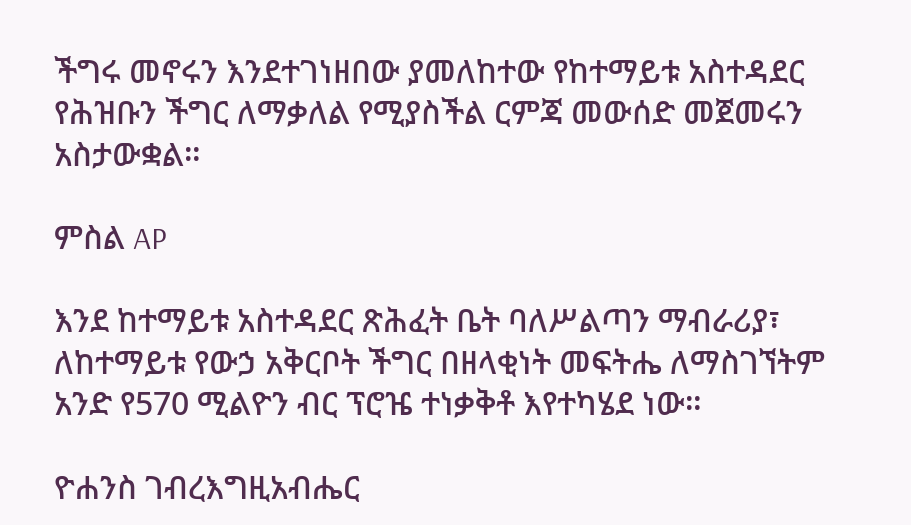ችግሩ መኖሩን እንደተገነዘበው ያመለከተው የከተማይቱ አስተዳደር የሕዝቡን ችግር ለማቃለል የሚያስችል ርምጃ መውሰድ መጀመሩን አስታውቋል።

ምስል AP

እንደ ከተማይቱ አስተዳደር ጽሕፈት ቤት ባለሥልጣን ማብራሪያ፣ ለከተማይቱ የውኃ አቅርቦት ችግር በዘላቂነት መፍትሔ ለማስገኘትም አንድ የ570 ሚልዮን ብር ፕሮዤ ተነቃቅቶ እየተካሄደ ነው።

ዮሐንስ ገብረእግዚአብሔር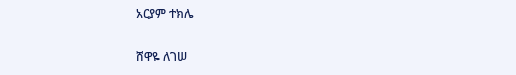አርያም ተክሌ

ሸዋዬ ለገሠ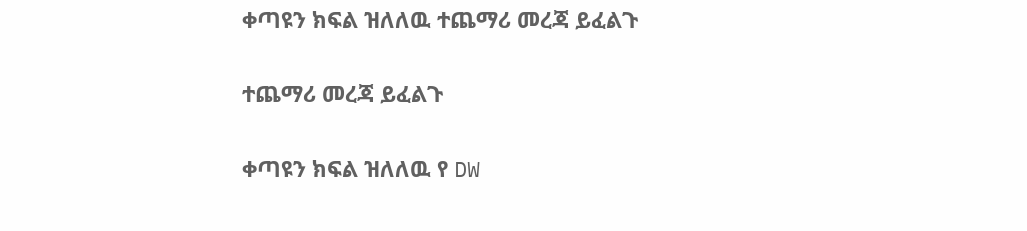ቀጣዩን ክፍል ዝለለዉ ተጨማሪ መረጃ ይፈልጉ

ተጨማሪ መረጃ ይፈልጉ

ቀጣዩን ክፍል ዝለለዉ የ DW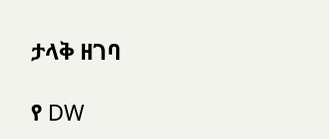ታላቅ ዘገባ

የ DW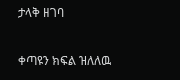ታላቅ ዘገባ

ቀጣዩን ክፍል ዝለለዉ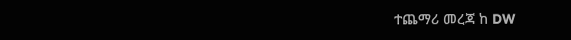ተጨማሪ መረጃ ከ DW